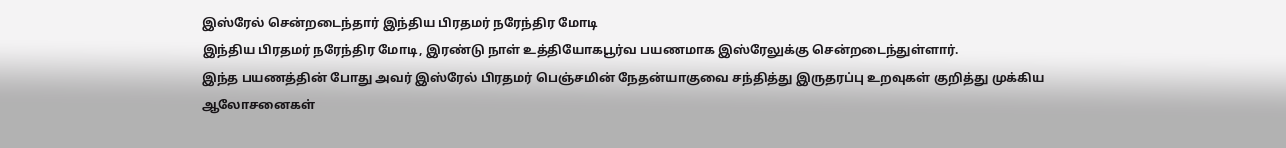இஸ்ரேல் சென்றடைந்தார் இந்திய பிரதமர் நரேந்திர மோடி
இந்திய பிரதமர் நரேந்திர மோடி, இரண்டு நாள் உத்தியோகபூர்வ பயணமாக இஸ்ரேலுக்கு சென்றடைந்துள்ளார்.
இந்த பயணத்தின் போது அவர் இஸ்ரேல் பிரதமர் பெஞ்சமின் நேதன்யாகுவை சந்தித்து இருதரப்பு உறவுகள் குறித்து முக்கிய ஆலோசனைகள்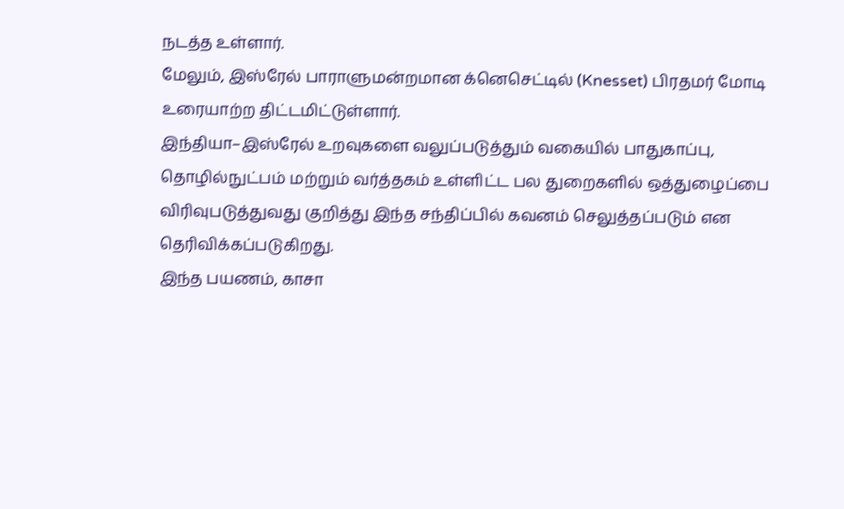நடத்த உள்ளார்.
மேலும், இஸ்ரேல் பாராளுமன்றமான க்னெசெட்டில் (Knesset) பிரதமர் மோடி உரையாற்ற திட்டமிட்டுள்ளார்.
இந்தியா–இஸ்ரேல் உறவுகளை வலுப்படுத்தும் வகையில் பாதுகாப்பு, தொழில்நுட்பம் மற்றும் வர்த்தகம் உள்ளிட்ட பல துறைகளில் ஒத்துழைப்பை விரிவுபடுத்துவது குறித்து இந்த சந்திப்பில் கவனம் செலுத்தப்படும் என தெரிவிக்கப்படுகிறது.
இந்த பயணம், காசா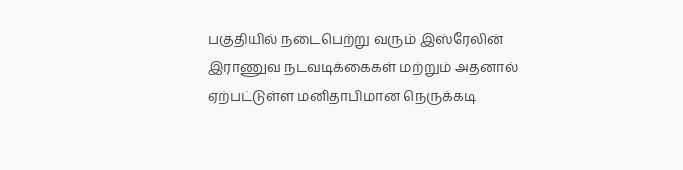பகுதியில் நடைபெற்று வரும் இஸ்ரேலின் இராணுவ நடவடிக்கைகள் மற்றும் அதனால் ஏற்பட்டுள்ள மனிதாபிமான நெருக்கடி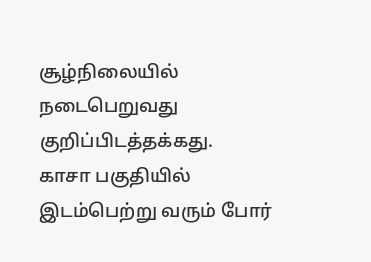சூழ்நிலையில் நடைபெறுவது குறிப்பிடத்தக்கது.
காசா பகுதியில் இடம்பெற்று வரும் போர்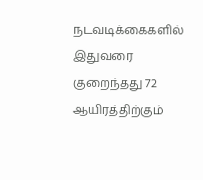நடவடிக்கைகளில் இதுவரை குறைந்தது 72 ஆயிரத்திற்கும்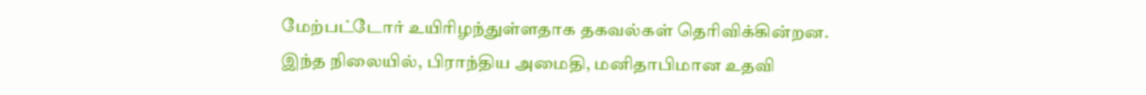மேற்பட்டோர் உயிரிழந்துள்ளதாக தகவல்கள் தெரிவிக்கின்றன.
இந்த நிலையில், பிராந்திய அமைதி, மனிதாபிமான உதவி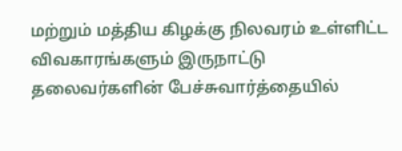மற்றும் மத்திய கிழக்கு நிலவரம் உள்ளிட்ட விவகாரங்களும் இருநாட்டு தலைவர்களின் பேச்சுவார்த்தையில்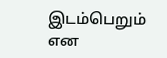இடம்பெறும் என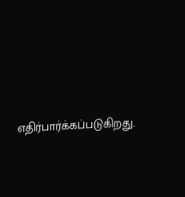எதிர்பார்க்கப்படுகிறது.